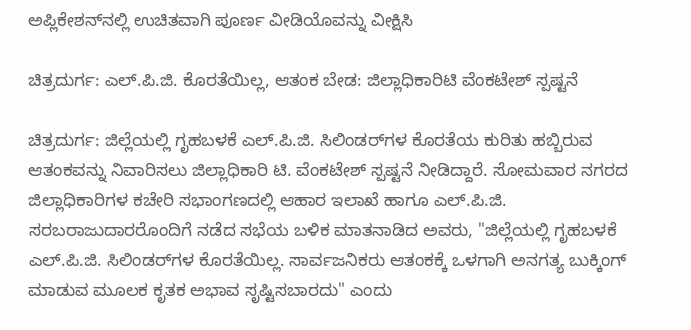ಅಪ್ಲಿಕೇಶನ್‌ನಲ್ಲಿ ಉಚಿತವಾಗಿ ಪೂರ್ಣ ವೀಡಿಯೊವನ್ನು ವೀಕ್ಷಿಸಿ

ಚಿತ್ರದುರ್ಗ: ಎಲ್.ಪಿ.ಜಿ. ಕೊರತೆಯಿಲ್ಲ, ಆತಂಕ ಬೇಡ: ಜಿಲ್ಲಾಧಿಕಾರಿಟಿ ವೆಂಕಟೇಶ್ ಸ್ಪಷ್ಟನೆ

ಚಿತ್ರದುರ್ಗ: ಜಿಲ್ಲೆಯಲ್ಲಿ ಗೃಹಬಳಕೆ ಎಲ್.ಪಿ.ಜಿ. ಸಿಲಿಂಡರ್‌ಗಳ ಕೊರತೆಯ ಕುರಿತು ಹಬ್ಬಿರುವ ಆತಂಕವನ್ನು ನಿವಾರಿಸಲು ಜಿಲ್ಲಾಧಿಕಾರಿ ಟಿ. ವೆಂಕಟೇಶ್ ಸ್ಪಷ್ಟನೆ ನೀಡಿದ್ದಾರೆ. ಸೋಮವಾರ ನಗರದ ಜಿಲ್ಲಾಧಿಕಾರಿಗಳ ಕಚೇರಿ ಸಭಾಂಗಣದಲ್ಲಿ ಆಹಾರ ಇಲಾಖೆ ಹಾಗೂ ಎಲ್.ಪಿ.ಜಿ. ಸರಬರಾಜುದಾರರೊಂದಿಗೆ ನಡೆದ ಸಭೆಯ ಬಳಿಕ ಮಾತನಾಡಿದ ಅವರು, "ಜಿಲ್ಲೆಯಲ್ಲಿ ಗೃಹಬಳಕೆ ಎಲ್.ಪಿ.ಜಿ. ಸಿಲಿಂಡರ್‌ಗಳ ಕೊರತೆಯಿಲ್ಲ. ಸಾರ್ವಜನಿಕರು ಆತಂಕಕ್ಕೆ ಒಳಗಾಗಿ ಅನಗತ್ಯ ಬುಕ್ಕಿಂಗ್ ಮಾಡುವ ಮೂಲಕ ಕೃತಕ ಅಭಾವ ಸೃಷ್ಟಿಸಬಾರದು" ಎಂದು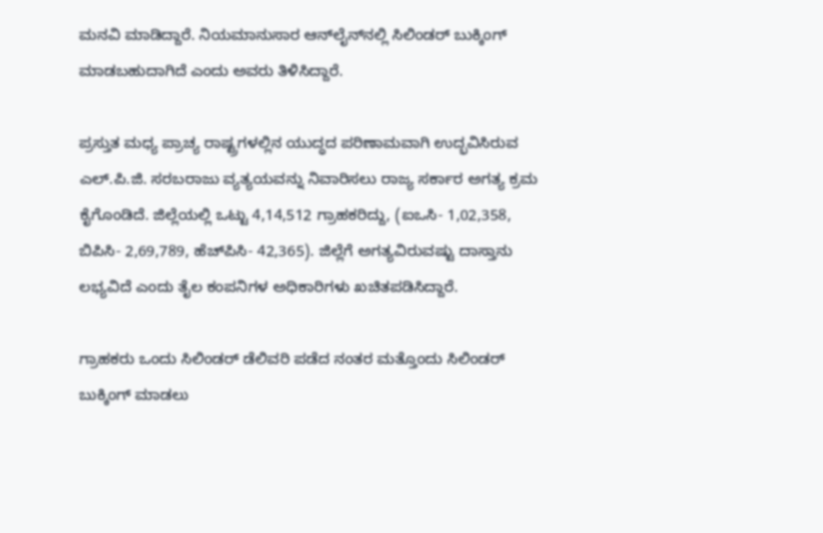ಮನವಿ ಮಾಡಿದ್ದಾರೆ. ನಿಯಮಾನುಸಾರ ಆನ್‌ಲೈನ್‌ನಲ್ಲಿ ಸಿಲಿಂಡರ್ ಬುಕ್ಕಿಂಗ್ ಮಾಡಬಹುದಾಗಿದೆ ಎಂದು ಅವರು ತಿಳಿಸಿದ್ದಾರೆ.

ಪ್ರಸ್ತುತ ಮಧ್ಯ ಪ್ರಾಚ್ಯ ರಾಷ್ಟ್ರಗಳಲ್ಲಿನ ಯುದ್ಧದ ಪರಿಣಾಮವಾಗಿ ಉದ್ಭವಿಸಿರುವ ಎಲ್.ಪಿ.ಜಿ. ಸರಬರಾಜು ವ್ಯತ್ಯಯವನ್ನು ನಿವಾರಿಸಲು ರಾಜ್ಯ ಸರ್ಕಾರ ಅಗತ್ಯ ಕ್ರಮ ಕೈಗೊಂಡಿದೆ. ಜಿಲ್ಲೆಯಲ್ಲಿ ಒಟ್ಟು 4,14,512 ಗ್ರಾಹಕರಿದ್ದು, (ಐಒಸಿ- 1,02,358, ಬಿಪಿಸಿ- 2,69,789, ಹೆಚ್‌ಪಿಸಿ- 42,365). ಜಿಲ್ಲೆಗೆ ಅಗತ್ಯವಿರುವಷ್ಟು ದಾಸ್ತಾನು ಲಭ್ಯವಿದೆ ಎಂದು ತೈಲ ಕಂಪನಿಗಳ ಅಧಿಕಾರಿಗಳು ಖಚಿತಪಡಿಸಿದ್ದಾರೆ.

ಗ್ರಾಹಕರು ಒಂದು ಸಿಲಿಂಡರ್ ಡೆಲಿವರಿ ಪಡೆದ ನಂತರ ಮತ್ತೊಂದು ಸಿಲಿಂಡರ್ ಬುಕ್ಕಿಂಗ್ ಮಾಡಲು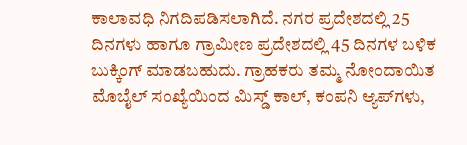ಕಾಲಾವಧಿ ನಿಗದಿಪಡಿಸಲಾಗಿದೆ. ನಗರ ಪ್ರದೇಶದಲ್ಲಿ 25 ದಿನಗಳು ಹಾಗೂ ಗ್ರಾಮೀಣ ಪ್ರದೇಶದಲ್ಲಿ 45 ದಿನಗಳ ಬಳಿಕ ಬುಕ್ಕಿಂಗ್ ಮಾಡಬಹುದು. ಗ್ರಾಹಕರು ತಮ್ಮ ನೋಂದಾಯಿತ ಮೊಬೈಲ್ ಸಂಖ್ಯೆಯಿಂದ ಮಿಸ್ಡ್ ಕಾಲ್, ಕಂಪನಿ ಆ್ಯಪ್‌ಗಳು,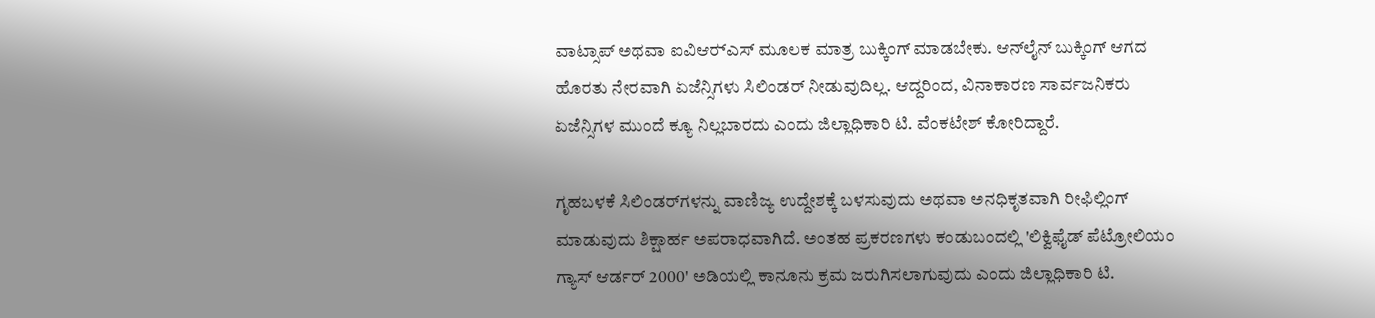ವಾಟ್ಸಾಪ್ ಅಥವಾ ಐವಿಆರ್‍ಎಸ್ ಮೂಲಕ ಮಾತ್ರ ಬುಕ್ಕಿಂಗ್ ಮಾಡಬೇಕು. ಆನ್‌ಲೈನ್ ಬುಕ್ಕಿಂಗ್ ಆಗದ ಹೊರತು ನೇರವಾಗಿ ಏಜೆನ್ಸಿಗಳು ಸಿಲಿಂಡರ್ ನೀಡುವುದಿಲ್ಲ. ಆದ್ದರಿಂದ, ವಿನಾಕಾರಣ ಸಾರ್ವಜನಿಕರು ಏಜೆನ್ಸಿಗಳ ಮುಂದೆ ಕ್ಯೂ ನಿಲ್ಲಬಾರದು ಎಂದು ಜಿಲ್ಲಾಧಿಕಾರಿ ಟಿ. ವೆಂಕಟೇಶ್ ಕೋರಿದ್ದಾರೆ.

ಗೃಹಬಳಕೆ ಸಿಲಿಂಡರ್‌ಗಳನ್ನು ವಾಣಿಜ್ಯ ಉದ್ದೇಶಕ್ಕೆ ಬಳಸುವುದು ಅಥವಾ ಅನಧಿಕೃತವಾಗಿ ರೀಫಿಲ್ಲಿಂಗ್ ಮಾಡುವುದು ಶಿಕ್ಷಾರ್ಹ ಅಪರಾಧವಾಗಿದೆ. ಅಂತಹ ಪ್ರಕರಣಗಳು ಕಂಡುಬಂದಲ್ಲಿ 'ಲಿಕ್ವಿಫೈಡ್ ಪೆಟ್ರೋಲಿಯಂ ಗ್ಯಾಸ್ ಆರ್ಡರ್ 2000' ಅಡಿಯಲ್ಲಿ ಕಾನೂನು ಕ್ರಮ ಜರುಗಿಸಲಾಗುವುದು ಎಂದು ಜಿಲ್ಲಾಧಿಕಾರಿ ಟಿ.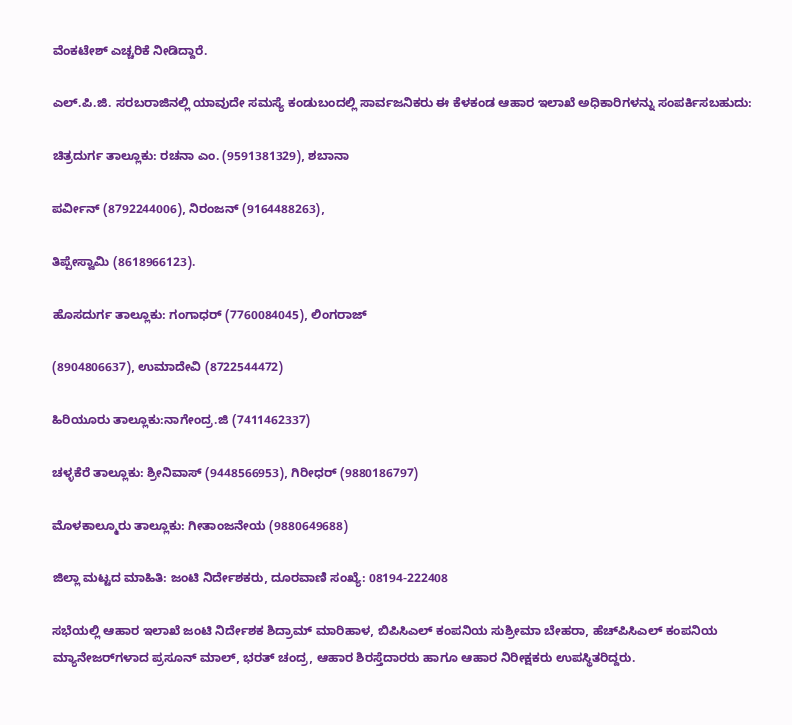ವೆಂಕಟೇಶ್ ಎಚ್ಚರಿಕೆ ನೀಡಿದ್ದಾರೆ.

ಎಲ್.ಪಿ.ಜಿ. ಸರಬರಾಜಿನಲ್ಲಿ ಯಾವುದೇ ಸಮಸ್ಯೆ ಕಂಡುಬಂದಲ್ಲಿ ಸಾರ್ವಜನಿಕರು ಈ ಕೆಳಕಂಡ ಆಹಾರ ಇಲಾಖೆ ಅಧಿಕಾರಿಗಳನ್ನು ಸಂಪರ್ಕಿಸಬಹುದು:

ಚಿತ್ರದುರ್ಗ ತಾಲ್ಲೂಕು: ರಚನಾ ಎಂ. (9591381329), ಶಬಾನಾ

ಪರ್ವೀನ್ (8792244006), ನಿರಂಜನ್ (9164488263),

ತಿಪ್ಪೇಸ್ವಾಮಿ (8618966123).

ಹೊಸದುರ್ಗ ತಾಲ್ಲೂಕು: ಗಂಗಾಧರ್ (7760084045), ಲಿಂಗರಾಜ್

(8904806637), ಉಮಾದೇವಿ (8722544472)

ಹಿರಿಯೂರು ತಾಲ್ಲೂಕು:ನಾಗೇಂದ್ರ.ಜಿ (7411462337)

ಚಳ್ಳಕೆರೆ ತಾಲ್ಲೂಕು: ಶ್ರೀನಿವಾಸ್ (9448566953), ಗಿರೀಧರ್ (9880186797)

ಮೊಳಕಾಲ್ಮೂರು ತಾಲ್ಲೂಕು: ಗೀತಾಂಜನೇಯ (9880649688)

ಜಿಲ್ಲಾ ಮಟ್ಟದ ಮಾಹಿತಿ: ಜಂಟಿ ನಿರ್ದೇಶಕರು, ದೂರವಾಣಿ ಸಂಖ್ಯೆ: 08194-222408

ಸಭೆಯಲ್ಲಿ ಆಹಾರ ಇಲಾಖೆ ಜಂಟಿ ನಿರ್ದೇಶಕ ಶಿದ್ರಾಮ್ ಮಾರಿಹಾಳ, ಬಿಪಿಸಿಎಲ್ ಕಂಪನಿಯ ಸುಶ್ರೀಮಾ ಬೇಹರಾ, ಹೆಚ್‌ಪಿಸಿಎಲ್ ಕಂಪನಿಯ ಮ್ಯಾನೇಜರ್‌ಗಳಾದ ಪ್ರಸೂನ್ ಮಾಲ್, ಭರತ್ ಚಂದ್ರ, ಆಹಾರ ಶಿರಸ್ತೆದಾರರು ಹಾಗೂ ಆಹಾರ ನಿರೀಕ್ಷಕರು ಉಪಸ್ಥಿತರಿದ್ದರು.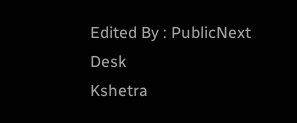Edited By : PublicNext Desk
Kshetra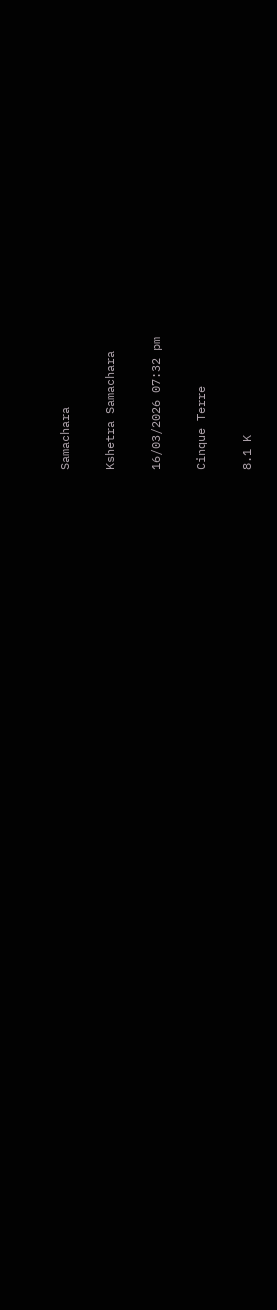Samachara

Kshetra Samachara

16/03/2026 07:32 pm

Cinque Terre

8.1 K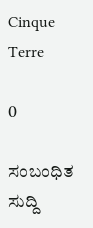Cinque Terre

0

ಸಂಬಂಧಿತ ಸುದ್ದಿ